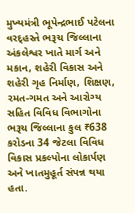મુખ્યમંત્રી ભૂપેન્દ્રભાઈ પટેલના વરદ્હસ્તે ભરૂચ જિલ્લાના અંકલેશ્વર ખાતે માર્ગ અને મકાન, શહેરી વિકાસ અને શહેરી ગૃહ નિર્માણ, શિક્ષણ, રમત-ગમત અને આરોગ્ય સહિત વિવિધ વિભાગોના ભરૂચ જિલ્લાના કુલ ₹638 કરોડના 34 જેટલા વિવિધ વિકાસ પ્રકલ્પોના લોકાર્પણ અને ખાતમુહૂર્ત સંપન્ન થયા હતા.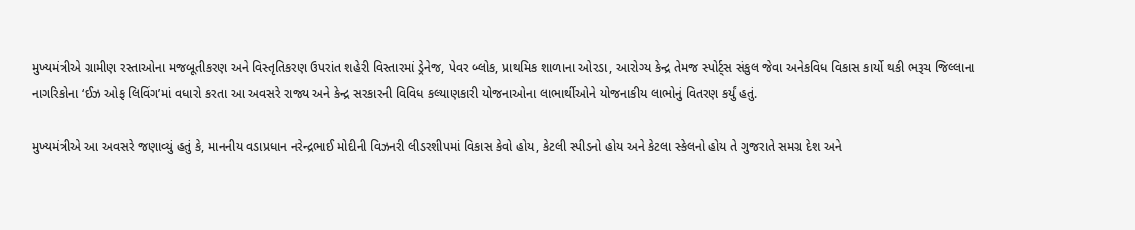મુખ્યમંત્રીએ ગ્રામીણ રસ્તાઓના મજબૂતીકરણ અને વિસ્તૃતિકરણ ઉપરાંત શહેરી વિસ્તારમાં ડ્રેનેજ, પેવર બ્લોક, પ્રાથમિક શાળાના ઓરડા, આરોગ્ય કેન્દ્ર તેમજ સ્પોર્ટ્સ સંકુલ જેવા અનેકવિધ વિકાસ કાર્યો થકી ભરૂચ જિલ્લાના નાગરિકોના ‘ઈઝ ઓફ લિવિંગ’માં વધારો કરતા આ અવસરે રાજ્ય અને કેન્દ્ર સરકારની વિવિધ કલ્યાણકારી યોજનાઓના લાભાર્થીઓને યોજનાકીય લાભોનું વિતરણ કર્યું હતું.

મુખ્યમંત્રીએ આ અવસરે જણાવ્યું હતું કે, માનનીય વડાપ્રધાન નરેન્દ્રભાઈ મોદીની વિઝનરી લીડરશીપમાં વિકાસ કેવો હોય, કેટલી સ્પીડનો હોય અને કેટલા સ્કેલનો હોય તે ગુજરાતે સમગ્ર દેશ અને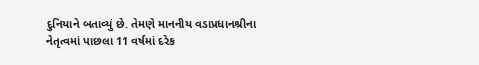દુનિયાને બતાવ્યું છે. તેમણે માનનીય વડાપ્રધાનશ્રીના નેતૃત્વમાં પાછલા 11 વર્ષમાં દરેક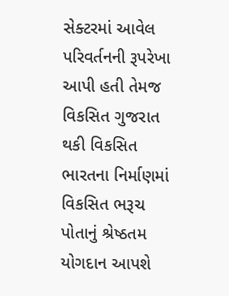સેક્ટરમાં આવેલ પરિવર્તનની રૂપરેખા આપી હતી તેમજ વિકસિત ગુજરાત થકી વિકસિત ભારતના નિર્માણમાં વિકસિત ભરૂચ પોતાનું શ્રેષ્ઠતમ યોગદાન આપશે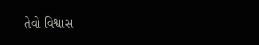તેવો વિશ્વાસ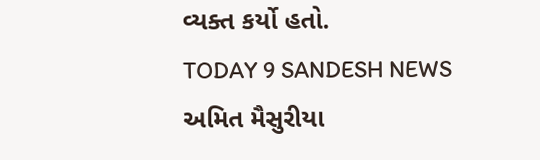વ્યક્ત કર્યો હતો.
TODAY 9 SANDESH NEWS
અમિત મૈસુરીયા